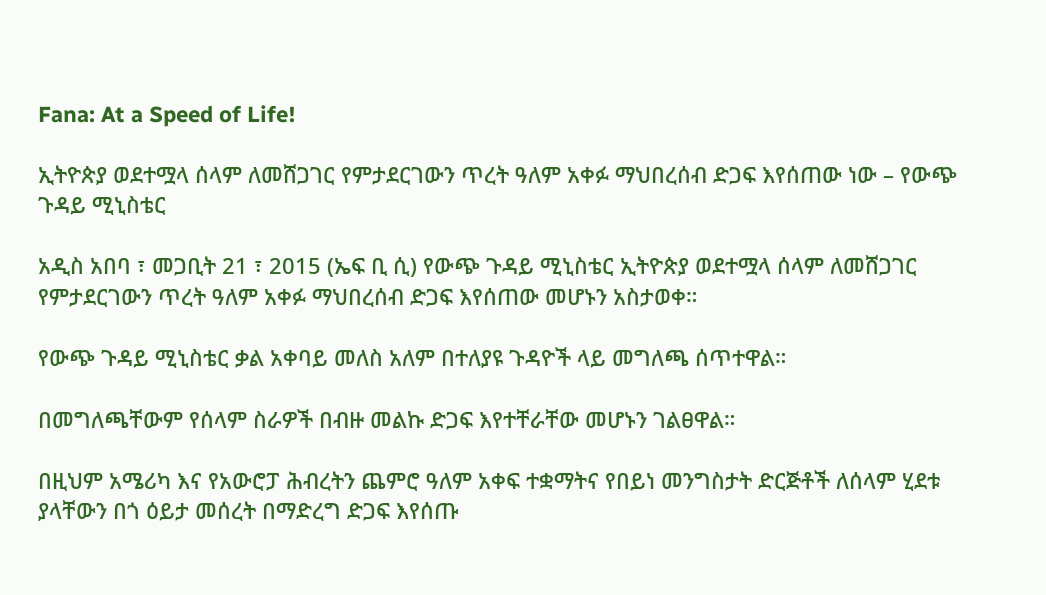Fana: At a Speed of Life!

ኢትዮጵያ ወደተሟላ ሰላም ለመሸጋገር የምታደርገውን ጥረት ዓለም አቀፉ ማህበረሰብ ድጋፍ እየሰጠው ነው – የውጭ ጉዳይ ሚኒስቴር

አዲስ አበባ ፣ መጋቢት 21 ፣ 2015 (ኤፍ ቢ ሲ) የውጭ ጉዳይ ሚኒስቴር ኢትዮጵያ ወደተሟላ ሰላም ለመሸጋገር የምታደርገውን ጥረት ዓለም አቀፉ ማህበረሰብ ድጋፍ እየሰጠው መሆኑን አስታወቀ።

የውጭ ጉዳይ ሚኒስቴር ቃል አቀባይ መለስ አለም በተለያዩ ጉዳዮች ላይ መግለጫ ሰጥተዋል።

በመግለጫቸውም የሰላም ስራዎች በብዙ መልኩ ድጋፍ እየተቸራቸው መሆኑን ገልፀዋል።

በዚህም አሜሪካ እና የአውሮፓ ሕብረትን ጨምሮ ዓለም አቀፍ ተቋማትና የበይነ መንግስታት ድርጅቶች ለሰላም ሂደቱ ያላቸውን በጎ ዕይታ መሰረት በማድረግ ድጋፍ እየሰጡ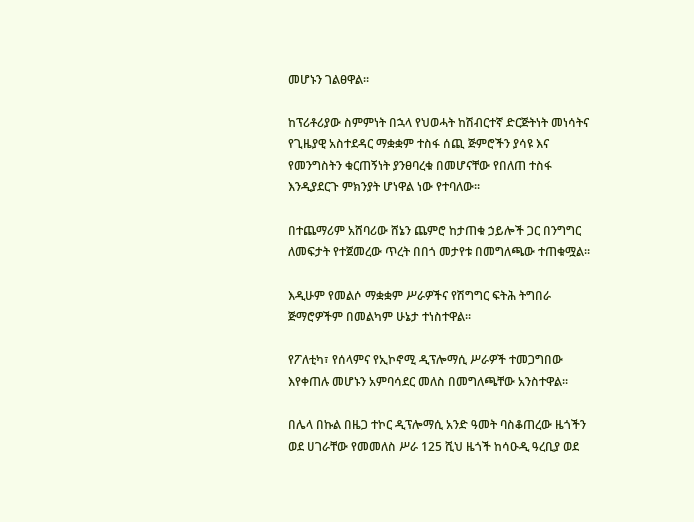መሆኑን ገልፀዋል፡፡

ከፕሪቶሪያው ስምምነት በኋላ የህወሓት ከሽብርተኛ ድርጅትነት መነሳትና የጊዜያዊ አስተደዳር ማቋቋም ተስፋ ሰጪ ጅምሮችን ያሳዩ እና የመንግስትን ቁርጠኝነት ያንፀባረቁ በመሆናቸው የበለጠ ተስፋ እንዲያደርጉ ምክንያት ሆነዋል ነው የተባለው፡፡

በተጨማሪም አሸባሪው ሸኔን ጨምሮ ከታጠቁ ኃይሎች ጋር በንግግር ለመፍታት የተጀመረው ጥረት በበጎ መታየቱ በመግለጫው ተጠቁሟል፡፡

እዲሁም የመልሶ ማቋቋም ሥራዎችና የሽግግር ፍትሕ ትግበራ ጅማሮዎችም በመልካም ሁኔታ ተነስተዋል፡፡

የፖለቲካ፣ የሰላምና የኢኮኖሚ ዲፕሎማሲ ሥራዎች ተመጋግበው እየቀጠሉ መሆኑን አምባሳደር መለስ በመግለጫቸው አንስተዋል፡፡

በሌላ በኩል በዜጋ ተኮር ዲፕሎማሲ አንድ ዓመት ባስቆጠረው ዜጎችን ወደ ሀገራቸው የመመለስ ሥራ 125 ሺህ ዜጎች ከሳዑዲ ዓረቢያ ወደ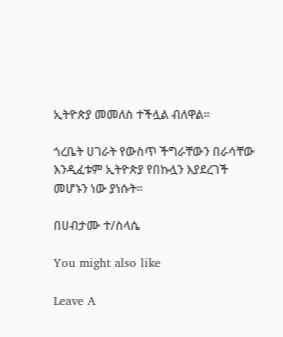ኢትዮጵያ መመለስ ተችሏል ብለዋል፡፡

ጎረቤት ሀገራት የውስጥ ችግራቸውን በራሳቸው እንዲፈቱም ኢትዮጵያ የበኩሏን እያደረገች መሆኑን ነው ያነሱት፡፡

በሀብታሙ ተ/ስላሴ

You might also like

Leave A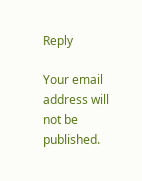Reply

Your email address will not be published.